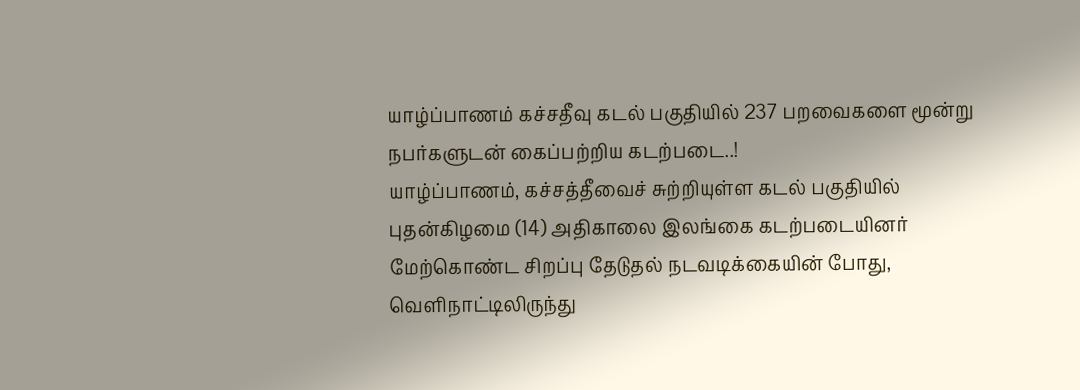யாழ்ப்பாணம் கச்சதீவு கடல் பகுதியில் 237 பறவைகளை மூன்று நபர்களுடன் கைப்பற்றிய கடற்படை..!
யாழ்ப்பாணம், கச்சத்தீவைச் சுற்றியுள்ள கடல் பகுதியில் புதன்கிழமை (14) அதிகாலை இலங்கை கடற்படையினர் மேற்கொண்ட சிறப்பு தேடுதல் நடவடிக்கையின் போது, வெளிநாட்டிலிருந்து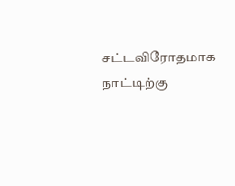சட்டவிரோதமாக நாட்டிற்கு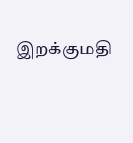இறக்குமதி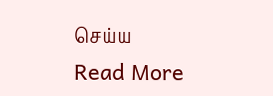செய்ய
Read More